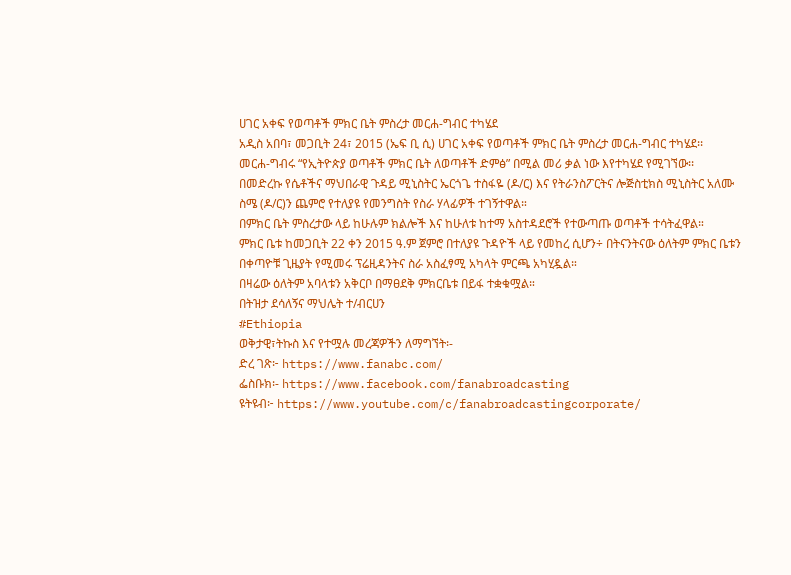ሀገር አቀፍ የወጣቶች ምክር ቤት ምስረታ መርሐ-ግብር ተካሄደ
አዲስ አበባ፣ መጋቢት 24፣ 2015 (ኤፍ ቢ ሲ) ሀገር አቀፍ የወጣቶች ምክር ቤት ምስረታ መርሐ-ግብር ተካሄደ፡፡
መርሐ-ግብሩ “የኢትዮጵያ ወጣቶች ምክር ቤት ለወጣቶች ድምፅ” በሚል መሪ ቃል ነው እየተካሄደ የሚገኘው፡፡
በመድረኩ የሴቶችና ማህበራዊ ጉዳይ ሚኒስትር ኤርጎጌ ተስፋዬ (ዶ/ር) እና የትራንስፖርትና ሎጅስቲክስ ሚኒስትር አለሙ ስሜ (ዶ/ር)ን ጨምሮ የተለያዩ የመንግስት የስራ ሃላፊዎች ተገኝተዋል።
በምክር ቤት ምስረታው ላይ ከሁሉም ክልሎች እና ከሁለቱ ከተማ አስተዳደሮች የተውጣጡ ወጣቶች ተሳትፈዋል።
ምክር ቤቱ ከመጋቢት 22 ቀን 2015 ዓ.ም ጀምሮ በተለያዩ ጉዳዮች ላይ የመከረ ሲሆን÷ በትናንትናው ዕለትም ምክር ቤቱን በቀጣዮቹ ጊዜያት የሚመሩ ፕሬዚዳንትና ስራ አስፈፃሚ አካላት ምርጫ አካሂዷል።
በዛሬው ዕለትም አባላቱን አቅርቦ በማፀደቅ ምክርቤቱ በይፋ ተቋቁሟል።
በትዝታ ደሳለኝና ማህሌት ተ/ብርሀን
#Ethiopia
ወቅታዊ፣ትኩስ እና የተሟሉ መረጃዎችን ለማግኘት፡-
ድረ ገጽ፦ https://www.fanabc.com/
ፌስቡክ፡- https://www.facebook.com/fanabroadcasting
ዩትዩብ፦ https://www.youtube.com/c/fanabroadcastingcorporate/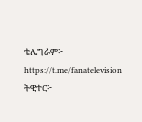ቴሌግራም፦ https://t.me/fanatelevision
ትዊተር፦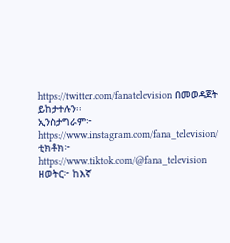https://twitter.com/fanatelevision በመወዳጀት ይከታተሉን፡፡
ኢንስታግራም፦ https://www.instagram.com/fana_television/
ቲክቶክ፦ https://www.tiktok.com/@fana_television
ዘወትር፦ ከእኛ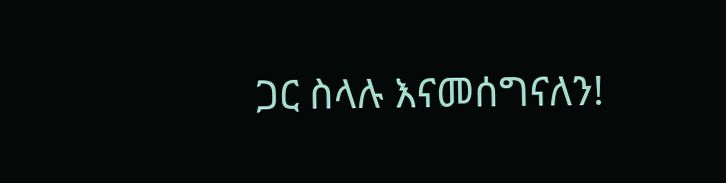ጋር ስላሉ እናመሰግናለን!